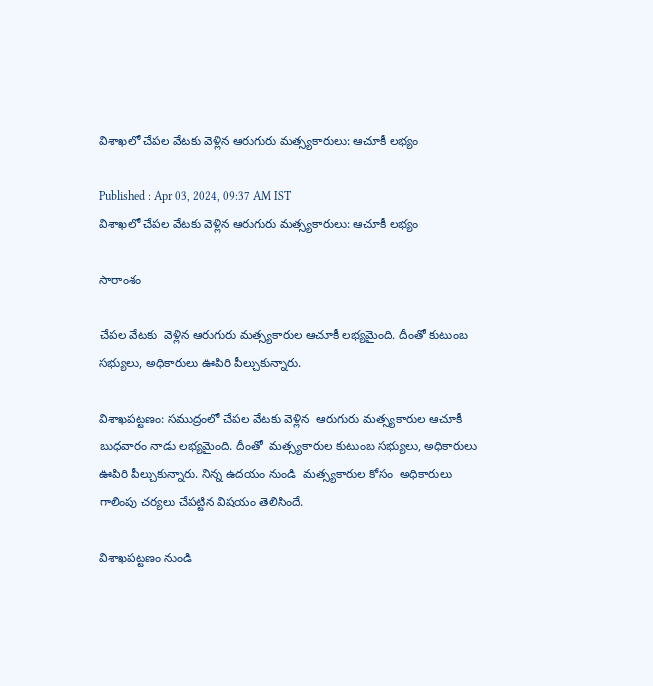విశాఖలో చేపల వేటకు వెళ్లిన ఆరుగురు మత్స్యకారులు: ఆచూకీ లభ్యం

Published : Apr 03, 2024, 09:37 AM IST
విశాఖలో చేపల వేటకు వెళ్లిన ఆరుగురు మత్స్యకారులు: ఆచూకీ లభ్యం

సారాంశం

చేపల వేటకు  వెళ్లిన ఆరుగురు మత్స్యకారుల ఆచూకీ లభ్యమైంది. దీంతో కుటుంబ సభ్యులు, అధికారులు ఊపిరి పీల్చుకున్నారు.

విశాఖపట్టణం: సముద్రంలో చేపల వేటకు వెళ్లిన  ఆరుగురు మత్స్యకారుల ఆచూకీ బుధవారం నాడు లభ్యమైంది. దీంతో  మత్స్యకారుల కుటుంబ సభ్యులు, అధికారులు ఊపిరి పీల్చుకున్నారు. నిన్న ఉదయం నుండి  మత్స్యకారుల కోసం  అధికారులు గాలింపు చర్యలు చేపట్టిన విషయం తెలిసిందే.

విశాఖపట్టణం నుండి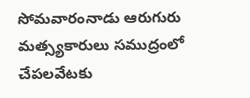సోమవారంనాడు ఆరుగురు మత్స్యకారులు సముద్రంలో చేపలవేటకు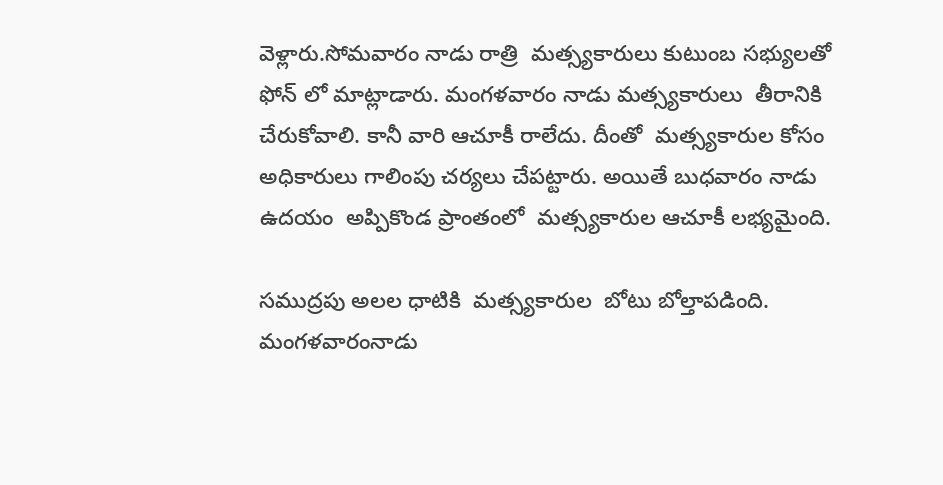వెళ్లారు.సోమవారం నాడు రాత్రి  మత్స్యకారులు కుటుంబ సభ్యులతో ఫోన్ లో మాట్లాడారు. మంగళవారం నాడు మత్స్యకారులు  తీరానికి చేరుకోవాలి. కానీ వారి ఆచూకీ రాలేదు. దీంతో  మత్స్యకారుల కోసం అధికారులు గాలింపు చర్యలు చేపట్టారు. అయితే బుధవారం నాడు ఉదయం  అప్పికొండ ప్రాంతంలో  మత్స్యకారుల ఆచూకీ లభ్యమైంది.

సముద్రపు అలల ధాటికి  మత్స్యకారుల  బోటు బోల్తాపడింది. మంగళవారంనాడు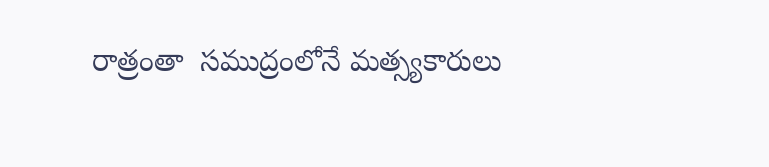రాత్రంతా  సముద్రంలోనే మత్స్యకారులు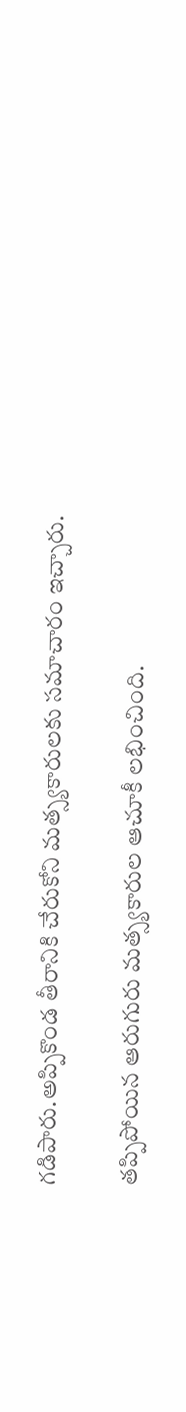గడిపారు.అప్పికొండ తీరానికి చేరుకోని మత్స్యకారులకు సమాచారం ఇచ్చారు.

తప్పిపోయిన ఆరుగురు మత్స్యకారుల ఆచూకీ లభించింది.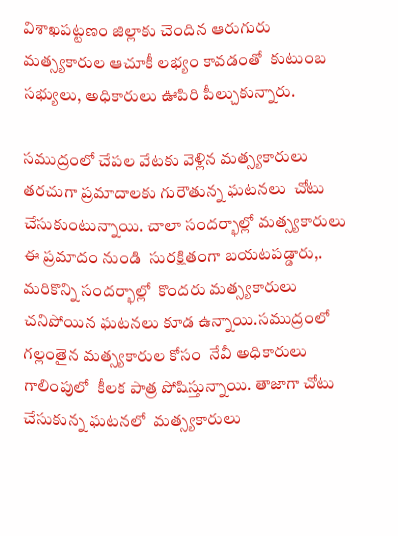విశాఖపట్టణం జిల్లాకు చెందిన ఆరుగురు మత్స్యకారుల ఆచూకీ లభ్యం కావడంతో  కుటుంబ సభ్యులు, అధికారులు ఊపిరి పీల్చుకున్నారు.

సముద్రంలో చేపల వేటకు వెళ్లిన మత్స్యకారులు తరచుగా ప్రమాదాలకు గురౌతున్న ఘటనలు  చోటు చేసుకుంటున్నాయి. చాలా సందర్భాల్లో మత్స్యకారులు ఈ ప్రమాదం నుండి  సురక్షితంగా బయటపడ్డారు,. మరికొన్ని సందర్భాల్లో  కొందరు మత్స్యకారులు చనిపోయిన ఘటనలు కూడ ఉన్నాయి.సముద్రంలో  గల్లంతైన మత్స్యకారుల కోసం  నేవీ అధికారులు  గాలింపులో  కీలక పాత్ర పోషిస్తున్నాయి. తాజాగా చోటు చేసుకున్న ఘటనలో  మత్స్యకారులు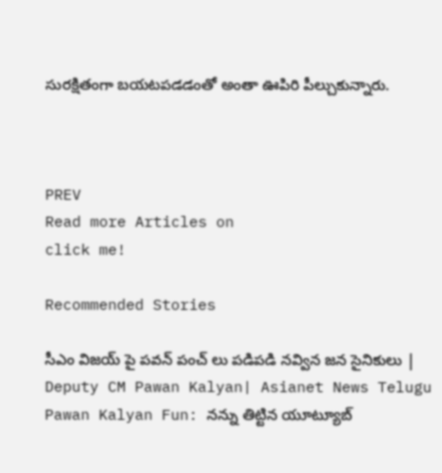సురక్షితంగా బయటపడడంతో అంతా ఊపిరి పీల్చుకున్నారు.



PREV
Read more Articles on
click me!

Recommended Stories

సీఎం విజయ్ పై పవన్ పంచ్ లు పడిపడి నవ్విన జన సైనికులు | Deputy CM Pawan Kalyan| Asianet News Telugu
Pawan Kalyan Fun: నన్ను తిట్టిన యూట్యూబ్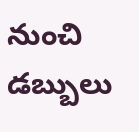నుంచి డబ్బులు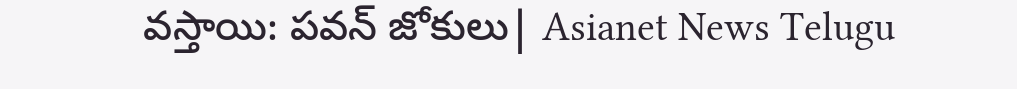వస్తాయి: పవన్ జోకులు| Asianet News Telugu